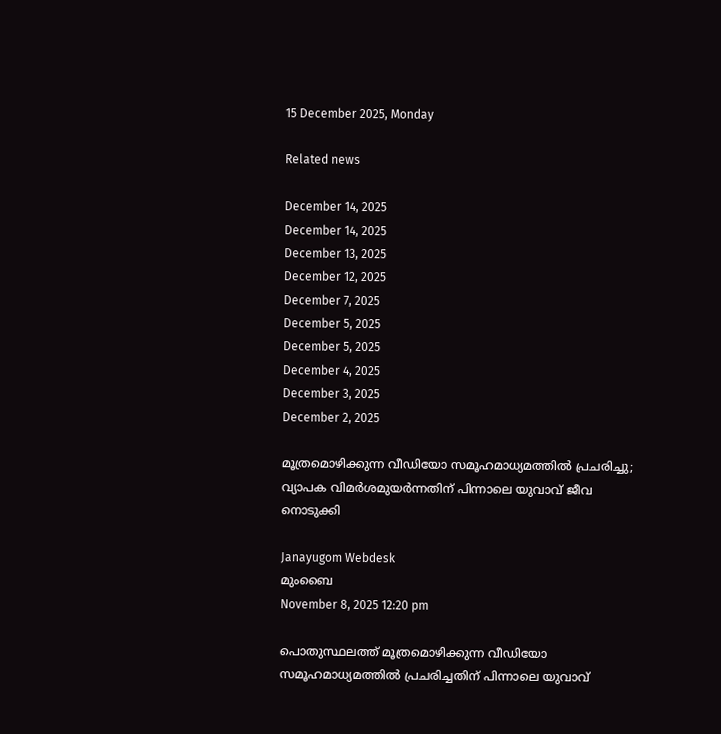15 December 2025, Monday

Related news

December 14, 2025
December 14, 2025
December 13, 2025
December 12, 2025
December 7, 2025
December 5, 2025
December 5, 2025
December 4, 2025
December 3, 2025
December 2, 2025

മൂത്രമൊഴിക്കുന്ന വീഡിയോ സമൂഹമാധ്യമത്തില്‍ പ്രചരിച്ചു; വ്യാപക വിമര്‍ശമുയര്‍ന്നതിന് പിന്നാലെ യുവാവ് ജീവ നൊടുക്കി

Janayugom Webdesk
മുംബൈ
November 8, 2025 12:20 pm

പൊതുസ്ഥലത്ത് മൂത്രമൊഴിക്കുന്ന വീഡിയോ സമൂഹമാധ്യമത്തില്‍ പ്രചരിച്ചതിന് പിന്നാലെ യുവാവ്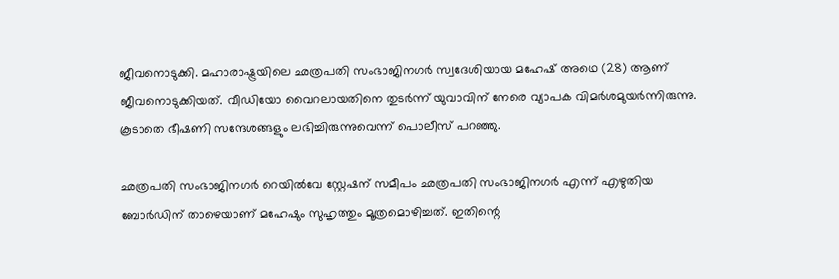ജീവനൊടുക്കി. മഹാരാഷ്ട്രയിലെ ഛത്രപതി സംഭാജിനഗര്‍ സ്വദേശിയായ മഹേഷ് അഥെ (28) ആണ് ജീവനൊടുക്കിയത്. വീഡിയോ വൈറലായതിനെ തുടര്‍ന്ന് യുവാവിന് നേരെ വ്യാപക വിമര്‍ശമുയര്‍ന്നിരുന്നു. കൂടാതെ ഭീഷണി സന്ദേശങ്ങളും ലഭിച്ചിരുന്നുവെന്ന് പൊലീസ് പറഞ്ഞു.

ഛത്രപതി സംഭാജിനഗർ റെയിൽവേ സ്റ്റേഷന് സമീപം ഛത്രപതി സംഭാജിനഗർ എന്ന് എഴുതിയ ബോർഡിന് താഴെയാണ് മഹേഷും സുഹൃത്തും മൂത്രമൊഴിച്ചത്. ഇതിന്റെ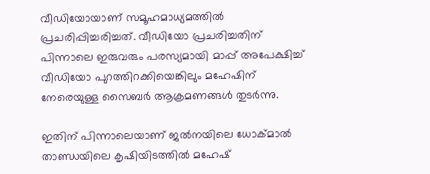വീഡിയോയാണ് സമൂഹമാധ്യമത്തില്‍ പ്രചരിപ്പിച്ചരിച്ചത്. വീഡിയോ പ്രചരിച്ചതിന് പിന്നാലെ ഇരുവരും പരസ്യമായി മാപ്പ് അപേക്ഷിച്ച് വീഡിയോ പുറത്തിറക്കിയെങ്കിലും മഹേഷിന് നേരെയുള്ള സൈബർ ആക്രമണങ്ങൾ തുടർന്നു.

ഇതിന് പിന്നാലെയാണ് ജൽനയിലെ ധോക്മാൽ താണ്ഡയിലെ കൃഷിയിടത്തിൽ മഹേഷ്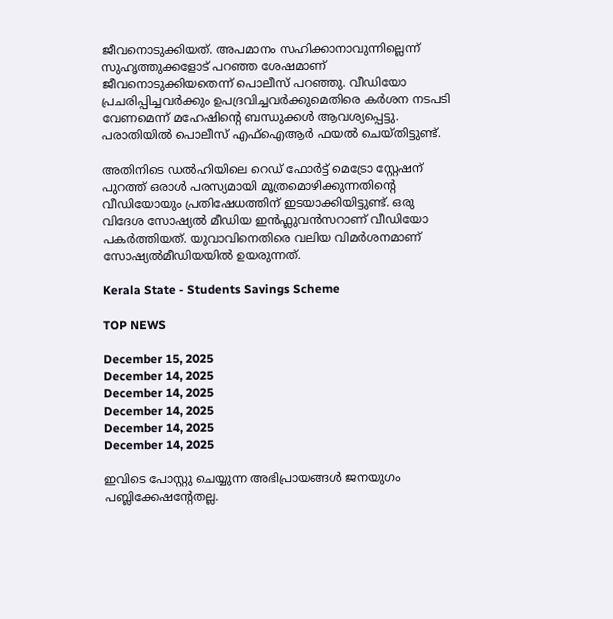ജീവനൊടുക്കിയത്. അപമാനം സഹിക്കാനാവുന്നില്ലെന്ന് സുഹൃത്തുക്കളോട് പറഞ്ഞ ശേഷമാണ് ജീവനൊടുക്കിയതെന്ന് പൊലീസ് പറഞ്ഞു. വീഡിയോ പ്രചരിപ്പിച്ചവര്‍ക്കും ഉപദ്രവിച്ചവർക്കുമെതിരെ കർശന നടപടി വേണമെന്ന് മഹേഷിന്റെ ബന്ധുക്കൾ ആവശ്യപ്പെട്ടു. പരാതിയിൽ പൊലീസ് എഫ്ഐആർ ഫയൽ ചെയ്തിട്ടുണ്ട്.

അതിനിടെ ഡൽഹിയിലെ റെഡ് ഫോര്‍ട്ട് മെട്രോ സ്റ്റേഷന് പുറത്ത് ഒരാൾ പരസ്യമായി മൂത്രമൊഴിക്കുന്നതിന്‍റെ വീഡിയോയും പ്രതിഷേധത്തിന് ഇടയാക്കിയിട്ടുണ്ട്. ഒരു വിദേശ സോഷ്യൽ മീഡിയ ഇൻഫ്ലുവൻസറാണ് വീഡിയോ പകർത്തിയത്. യുവാവിനെതിരെ വലിയ വിമര്‍ശനമാണ് സോഷ്യൽമീഡിയയിൽ ഉയരുന്നത്.

Kerala State - Students Savings Scheme

TOP NEWS

December 15, 2025
December 14, 2025
December 14, 2025
December 14, 2025
December 14, 2025
December 14, 2025

ഇവിടെ പോസ്റ്റു ചെയ്യുന്ന അഭിപ്രായങ്ങള്‍ ജനയുഗം പബ്ലിക്കേഷന്റേതല്ല.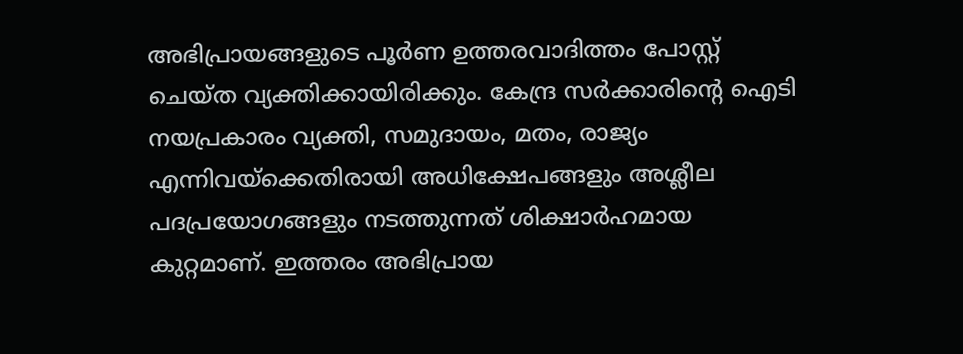അഭിപ്രായങ്ങളുടെ പൂര്‍ണ ഉത്തരവാദിത്തം പോസ്റ്റ് ചെയ്ത വ്യക്തിക്കായിരിക്കും. കേന്ദ്ര സര്‍ക്കാരിന്റെ ഐടി നയപ്രകാരം വ്യക്തി, സമുദായം, മതം, രാജ്യം എന്നിവയ്‌ക്കെതിരായി അധിക്ഷേപങ്ങളും അശ്ലീല പദപ്രയോഗങ്ങളും നടത്തുന്നത് ശിക്ഷാര്‍ഹമായ കുറ്റമാണ്. ഇത്തരം അഭിപ്രായ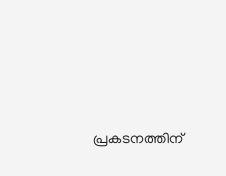പ്രകടനത്തിന്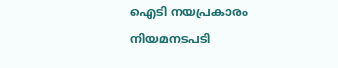ഐടി നയപ്രകാരം നിയമനടപടി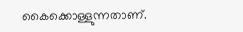കൈക്കൊള്ളുന്നതാണ്.